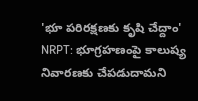'భూ పరిరక్షణకు కృషి చేద్దాం'
NRPT: భూగ్రహణంపై కాలుష్య నివారణకు చేపడుదామని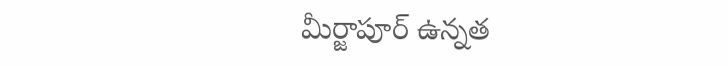మీర్జాపూర్ ఉన్నత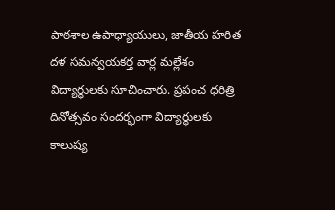పాఠశాల ఉపాధ్యాయులు, జాతీయ హరిత దళ సమన్వయకర్త వార్ల మల్లేశం విద్యార్థులకు సూచించారు. ప్రపంచ ధరిత్రి దినోత్సవం సందర్భంగా విద్యార్థులకు కాలుష్య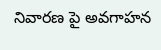నివారణ పై అవగాహన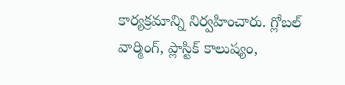కార్యక్రమాన్ని నిర్వహించారు. గ్లోబల్ వార్మింగ్, ప్లాస్టిక్ కాలుష్యం,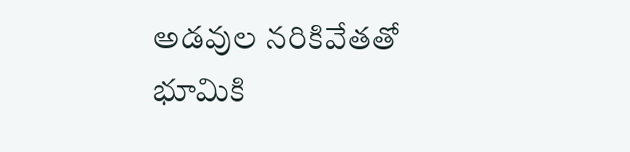అడవుల నరికివేతతో భూమికి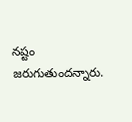నష్టం జరుగుతుందన్నారు.